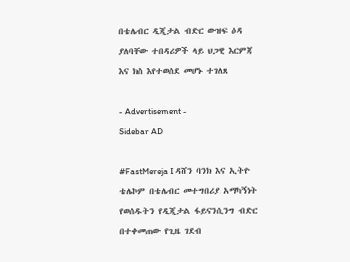በቴሌብር ዲጂታል ብድር ውዝፍ ዕዳ ያለባቸው ተበዳሪዎች ላይ ህጋዊ እርምጃ እና ክስ እየተወሰደ መሆኑ ተገለጸ

- Advertisement -
Sidebar AD

#FastMereja I ዳሸን ባንክ እና ኢትዮ ቴሌኮም በቴሌብር መተግበሪያ አማካኝነት የወሰዱትን የዲጂታል ፋይናንሲንግ ብድር በተቀመጠው የጊዜ ገደብ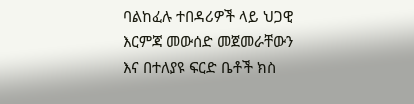ባልከፈሉ ተበዳሪዎች ላይ ህጋዊ እርምጃ መውሰድ መጀመራቸውን እና በተለያዩ ፍርድ ቤቶች ክስ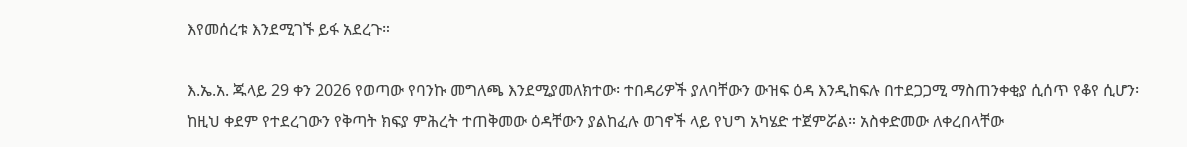እየመሰረቱ እንደሚገኙ ይፋ አደረጉ።

እ.ኤ.አ. ጁላይ 29 ቀን 2026 የወጣው የባንኩ መግለጫ እንደሚያመለክተው፡ ተበዳሪዎች ያለባቸውን ውዝፍ ዕዳ እንዲከፍሉ በተደጋጋሚ ማስጠንቀቂያ ሲሰጥ የቆየ ሲሆን፡ ከዚህ ቀደም የተደረገውን የቅጣት ክፍያ ምሕረት ተጠቅመው ዕዳቸውን ያልከፈሉ ወገኖች ላይ የህግ አካሄድ ተጀምሯል። አስቀድመው ለቀረበላቸው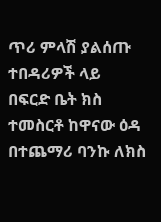ጥሪ ምላሽ ያልሰጡ ተበዳሪዎች ላይ በፍርድ ቤት ክስ ተመስርቶ ከዋናው ዕዳ በተጨማሪ ባንኩ ለክስ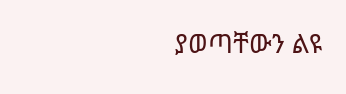ያወጣቸውን ልዩ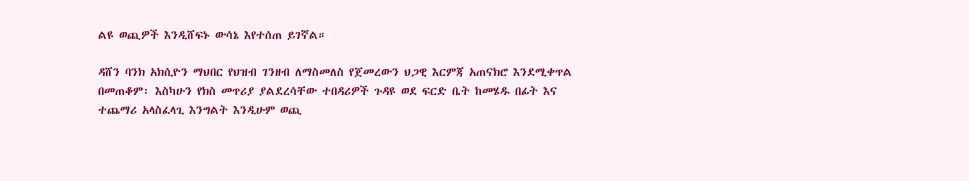ልዩ ወጪዎች እንዲሸፍኑ ውሳኔ እየተሰጠ ይገኛል።

ዳሸን ባንክ አክሲዮን ማህበር የህዝብ ገንዘብ ለማስመለስ የጀመረውን ህጋዊ እርምጃ አጠናክሮ እንደሚቀጥል በመጠቆም፡ እስካሁን የክስ መጥሪያ ያልደረሳቸው ተበዳሪዎች ጉዳዩ ወደ ፍርድ ቤት ከመሄዱ በፊት እና ተጨማሪ አላስፈላጊ እንግልት እንዲሁም ወጪ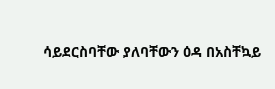ሳይደርስባቸው ያለባቸውን ዕዳ በአስቸኳይ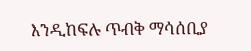እንዲከፍሉ ጥብቅ ማሳሰቢያ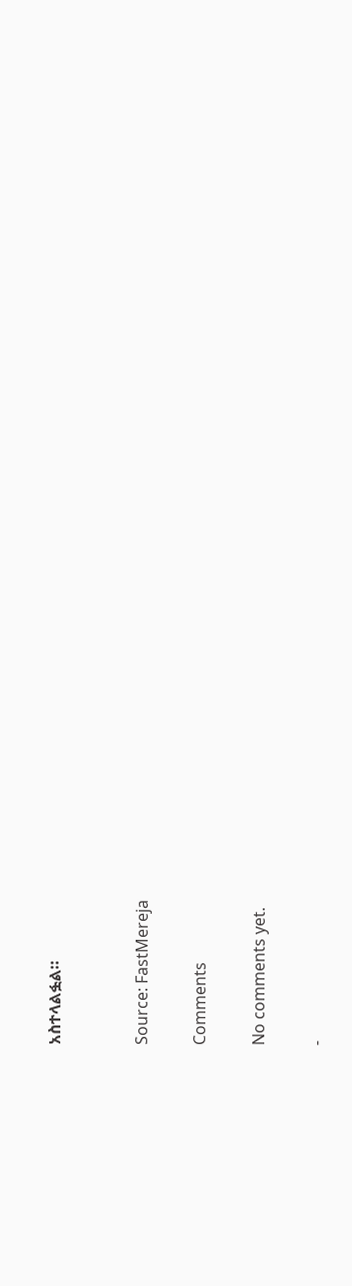አስተላልፏል።


Source: FastMereja

Comments

No comments yet.

-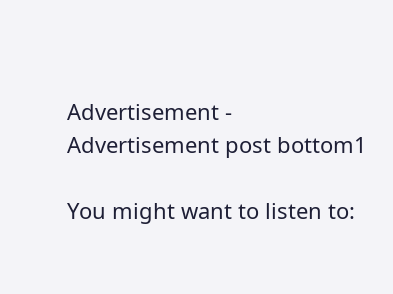Advertisement -
Advertisement post bottom1

You might want to listen to: